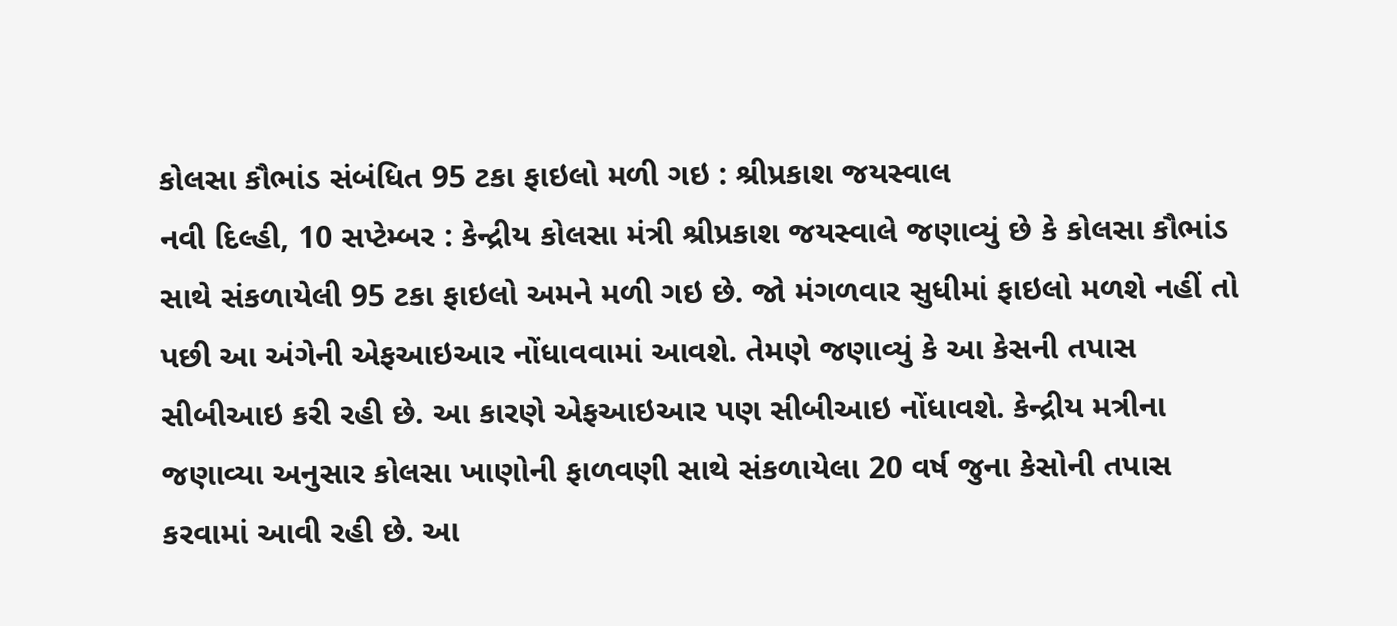કોલસા કૌભાંડ સંબંધિત 95 ટકા ફાઇલો મળી ગઇ : શ્રીપ્રકાશ જયસ્વાલ
નવી દિલ્હી, 10 સપ્ટેમ્બર : કેન્દ્રીય કોલસા મંત્રી શ્રીપ્રકાશ જયસ્વાલે જણાવ્યું છે કે કોલસા કૌભાંડ સાથે સંકળાયેલી 95 ટકા ફાઇલો અમને મળી ગઇ છે. જો મંગળવાર સુધીમાં ફાઇલો મળશે નહીં તો પછી આ અંગેની એફઆઇઆર નોંધાવવામાં આવશે. તેમણે જણાવ્યું કે આ કેસની તપાસ સીબીઆઇ કરી રહી છે. આ કારણે એફઆઇઆર પણ સીબીઆઇ નોંધાવશે. કેન્દ્રીય મત્રીના જણાવ્યા અનુસાર કોલસા ખાણોની ફાળવણી સાથે સંકળાયેલા 20 વર્ષ જુના કેસોની તપાસ કરવામાં આવી રહી છે. આ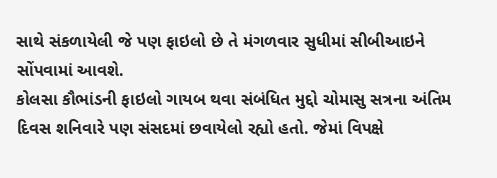સાથે સંકળાયેલી જે પણ ફાઇલો છે તે મંગળવાર સુધીમાં સીબીઆઇને સોંપવામાં આવશે.
કોલસા કૌભાંડની ફાઇલો ગાયબ થવા સંબંધિત મુદ્દો ચોમાસુ સત્રના અંતિમ દિવસ શનિવારે પણ સંસદમાં છવાયેલો રહ્યો હતો. જેમાં વિપક્ષે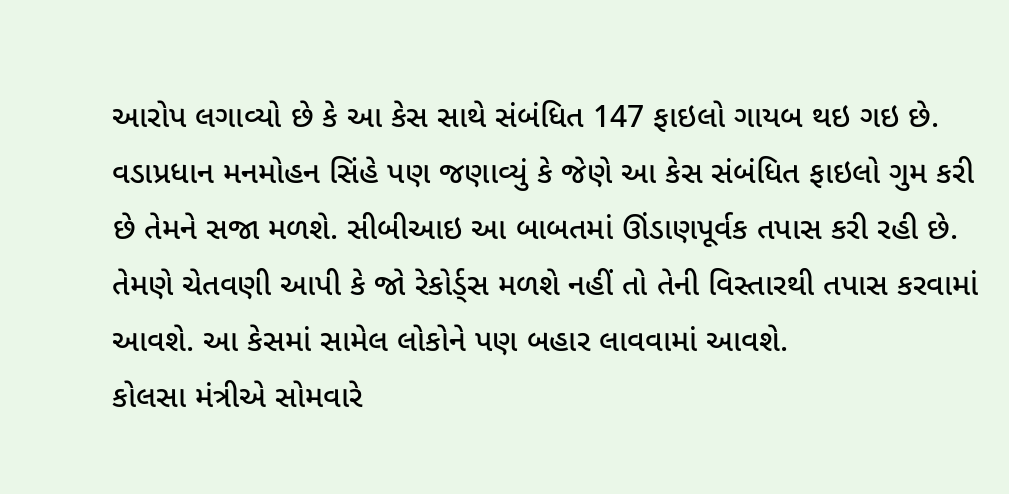આરોપ લગાવ્યો છે કે આ કેસ સાથે સંબંધિત 147 ફાઇલો ગાયબ થઇ ગઇ છે. વડાપ્રધાન મનમોહન સિંહે પણ જણાવ્યું કે જેણે આ કેસ સંબંધિત ફાઇલો ગુમ કરી છે તેમને સજા મળશે. સીબીઆઇ આ બાબતમાં ઊંડાણપૂર્વક તપાસ કરી રહી છે. તેમણે ચેતવણી આપી કે જો રેકોર્ડ્સ મળશે નહીં તો તેની વિસ્તારથી તપાસ કરવામાં આવશે. આ કેસમાં સામેલ લોકોને પણ બહાર લાવવામાં આવશે.
કોલસા મંત્રીએ સોમવારે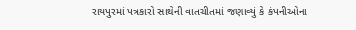રાયપુરમાં પત્રકારો સાથેની વાતચીતમાં જણાવ્યું કે કંપનીઓના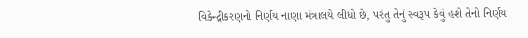વિકેન્દ્રીકરણનો નિર્ણય નાણા મંત્રાલયે લીધો છે, પરંતુ તેનું સ્વરૂપ કેવું હશે તેનો નિર્ણય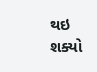થઇ શક્યો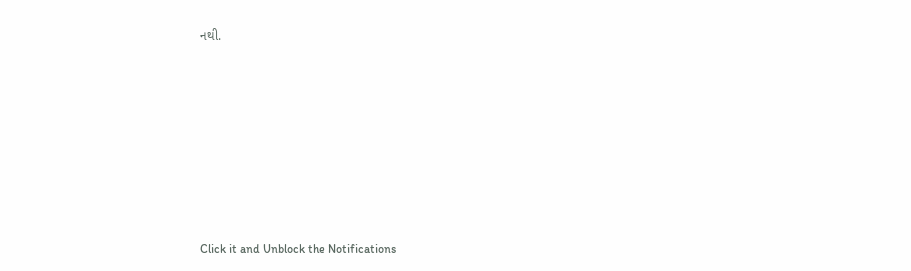નથી.












Click it and Unblock the Notifications